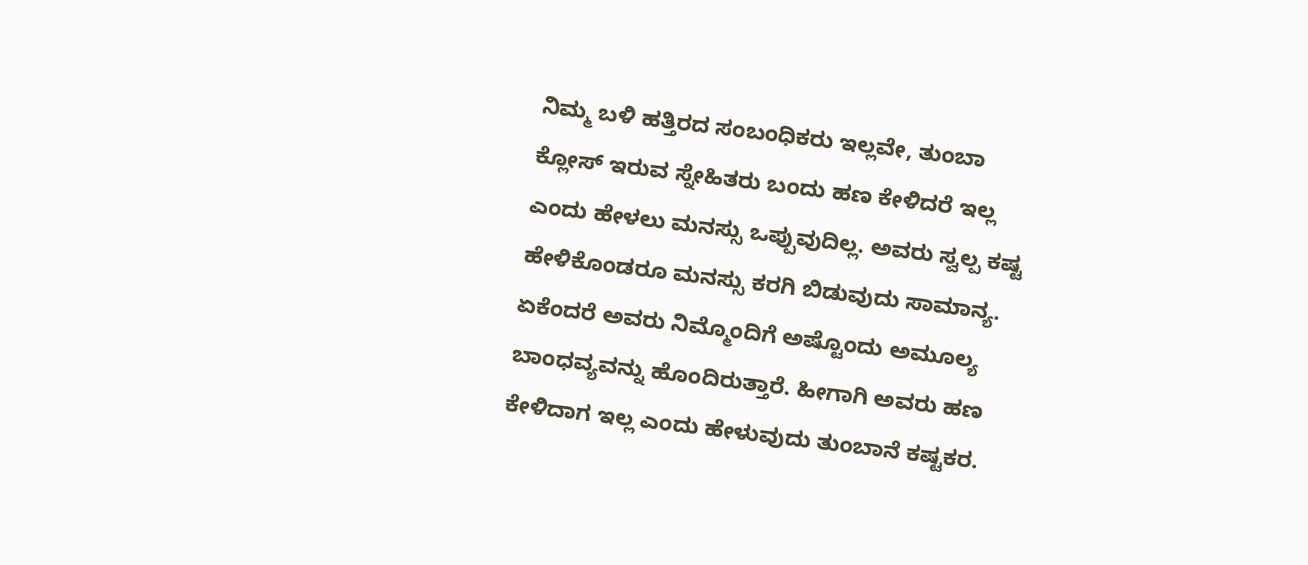ನಿಮ್ಮ ಬಳಿ ಹತ್ತಿರದ ಸಂಬಂಧಿಕರು ಇಲ್ಲವೇ, ತುಂಬಾ ಕ್ಲೋಸ್ ಇರುವ ಸ್ನೇಹಿತರು ಬಂದು ಹಣ ಕೇಳಿದರೆ ಇಲ್ಲ ಎಂದು ಹೇಳಲು ಮನಸ್ಸು ಒಪ್ಪುವುದಿಲ್ಲ. ಅವರು ಸ್ವಲ್ಪ ಕಷ್ಟ ಹೇಳಿಕೊಂಡರೂ ಮನಸ್ಸು ಕರಗಿ ಬಿಡುವುದು ಸಾಮಾನ್ಯ. ಏಕೆಂದರೆ ಅವರು ನಿಮ್ಮೊಂದಿಗೆ ಅಷ್ಟೊಂದು ಅಮೂಲ್ಯ ಬಾಂಧವ್ಯವನ್ನು ಹೊಂದಿರುತ್ತಾರೆ. ಹೀಗಾಗಿ ಅವರು ಹಣ ಕೇಳಿದಾಗ ಇಲ್ಲ ಎಂದು ಹೇಳುವುದು ತುಂಬಾನೆ ಕಷ್ಟಕರ.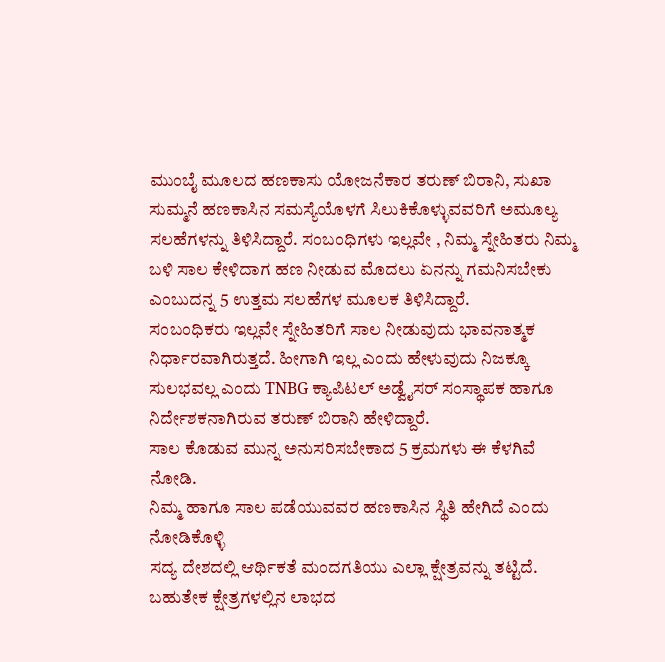ಮುಂಬೈ ಮೂಲದ ಹಣಕಾಸು ಯೋಜನೆಕಾರ ತರುಣ್ ಬಿರಾನಿ, ಸುಖಾ ಸುಮ್ಮನೆ ಹಣಕಾಸಿನ ಸಮಸ್ಯೆಯೊಳಗೆ ಸಿಲುಕಿಕೊಳ್ಳುವವರಿಗೆ ಅಮೂಲ್ಯ ಸಲಹೆಗಳನ್ನು ತಿಳಿಸಿದ್ದಾರೆ. ಸಂಬಂಧಿಗಳು ಇಲ್ಲವೇ , ನಿಮ್ಮ ಸ್ನೇಹಿತರು ನಿಮ್ಮ ಬಳಿ ಸಾಲ ಕೇಳಿದಾಗ ಹಣ ನೀಡುವ ಮೊದಲು ಏನನ್ನು ಗಮನಿಸಬೇಕು ಎಂಬುದನ್ನ 5 ಉತ್ತಮ ಸಲಹೆಗಳ ಮೂಲಕ ತಿಳಿಸಿದ್ದಾರೆ.
ಸಂಬಂಧಿಕರು ಇಲ್ಲವೇ ಸ್ನೇಹಿತರಿಗೆ ಸಾಲ ನೀಡುವುದು ಭಾವನಾತ್ಮಕ ನಿರ್ಧಾರವಾಗಿರುತ್ತದೆ. ಹೀಗಾಗಿ ಇಲ್ಲ ಎಂದು ಹೇಳುವುದು ನಿಜಕ್ಕೂ ಸುಲಭವಲ್ಲ ಎಂದು TNBG ಕ್ಯಾಪಿಟಲ್ ಅಡ್ವೈಸರ್ ಸಂಸ್ಥಾಪಕ ಹಾಗೂ ನಿರ್ದೇಶಕನಾಗಿರುವ ತರುಣ್ ಬಿರಾನಿ ಹೇಳಿದ್ದಾರೆ.
ಸಾಲ ಕೊಡುವ ಮುನ್ನ ಅನುಸರಿಸಬೇಕಾದ 5 ಕ್ರಮಗಳು ಈ ಕೆಳಗಿವೆ ನೋಡಿ.
ನಿಮ್ಮ ಹಾಗೂ ಸಾಲ ಪಡೆಯುವವರ ಹಣಕಾಸಿನ ಸ್ಥಿತಿ ಹೇಗಿದೆ ಎಂದು ನೋಡಿಕೊಳ್ಳಿ
ಸದ್ಯ ದೇಶದಲ್ಲಿ ಆರ್ಥಿಕತೆ ಮಂದಗತಿಯು ಎಲ್ಲಾ ಕ್ಷೇತ್ರವನ್ನು ತಟ್ಟಿದೆ. ಬಹುತೇಕ ಕ್ಷೇತ್ರಗಳಲ್ಲಿನ ಲಾಭದ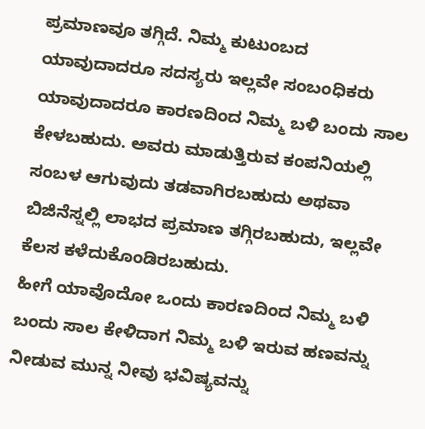ಪ್ರಮಾಣವೂ ತಗ್ಗಿದೆ. ನಿಮ್ಮ ಕುಟುಂಬದ ಯಾವುದಾದರೂ ಸದಸ್ಯರು ಇಲ್ಲವೇ ಸಂಬಂಧಿಕರು ಯಾವುದಾದರೂ ಕಾರಣದಿಂದ ನಿಮ್ಮ ಬಳಿ ಬಂದು ಸಾಲ ಕೇಳಬಹುದು. ಅವರು ಮಾಡುತ್ತಿರುವ ಕಂಪನಿಯಲ್ಲಿ ಸಂಬಳ ಆಗುವುದು ತಡವಾಗಿರಬಹುದು ಅಥವಾ ಬಿಜಿನೆಸ್ನಲ್ಲಿ ಲಾಭದ ಪ್ರಮಾಣ ತಗ್ಗಿರಬಹುದು, ಇಲ್ಲವೇ ಕೆಲಸ ಕಳೆದುಕೊಂಡಿರಬಹುದು.
ಹೀಗೆ ಯಾವೊದೋ ಒಂದು ಕಾರಣದಿಂದ ನಿಮ್ಮ ಬಳಿ ಬಂದು ಸಾಲ ಕೇಳಿದಾಗ ನಿಮ್ಮ ಬಳಿ ಇರುವ ಹಣವನ್ನು ನೀಡುವ ಮುನ್ನ ನೀವು ಭವಿಷ್ಯವನ್ನು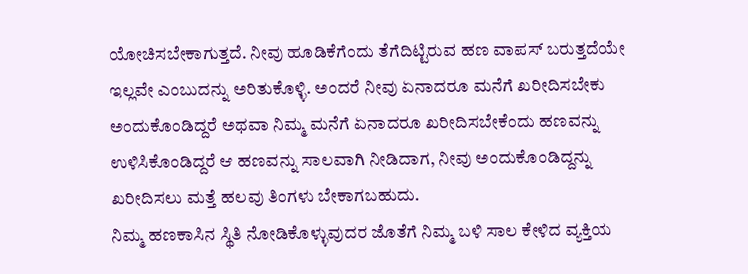ಯೋಚಿಸಬೇಕಾಗುತ್ತದೆ. ನೀವು ಹೂಡಿಕೆಗೆಂದು ತೆಗೆದಿಟ್ಟಿರುವ ಹಣ ವಾಪಸ್ ಬರುತ್ತದೆಯೇ ಇಲ್ಲವೇ ಎಂಬುದನ್ನು ಅರಿತುಕೊಳ್ಳಿ. ಅಂದರೆ ನೀವು ಏನಾದರೂ ಮನೆಗೆ ಖರೀದಿಸಬೇಕು ಅಂದುಕೊಂಡಿದ್ದರೆ ಅಥವಾ ನಿಮ್ಮ ಮನೆಗೆ ಏನಾದರೂ ಖರೀದಿಸಬೇಕೆಂದು ಹಣವನ್ನು ಉಳಿಸಿಕೊಂಡಿದ್ದರೆ ಆ ಹಣವನ್ನು ಸಾಲವಾಗಿ ನೀಡಿದಾಗ, ನೀವು ಅಂದುಕೊಂಡಿದ್ದನ್ನು ಖರೀದಿಸಲು ಮತ್ತೆ ಹಲವು ತಿಂಗಳು ಬೇಕಾಗಬಹುದು.
ನಿಮ್ಮ ಹಣಕಾಸಿನ ಸ್ಥಿತಿ ನೋಡಿಕೊಳ್ಳುವುದರ ಜೊತೆಗೆ ನಿಮ್ಮ ಬಳಿ ಸಾಲ ಕೇಳಿದ ವ್ಯಕ್ತಿಯ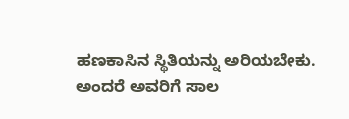ಹಣಕಾಸಿನ ಸ್ಥಿತಿಯನ್ನು ಅರಿಯಬೇಕು. ಅಂದರೆ ಅವರಿಗೆ ಸಾಲ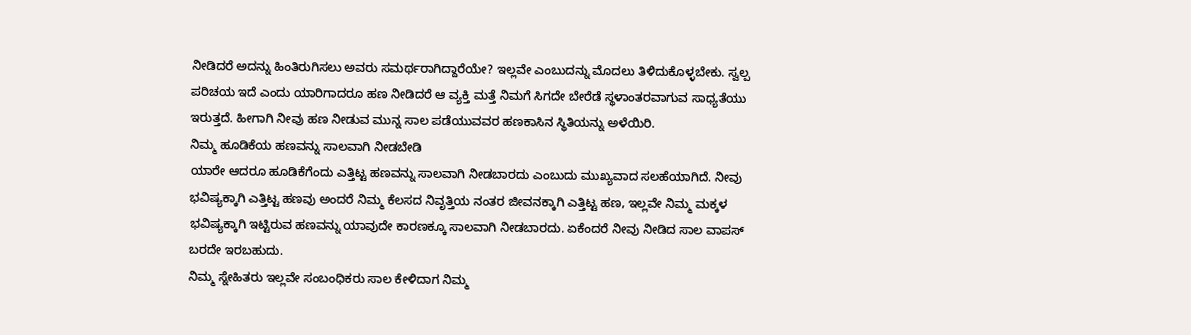ನೀಡಿದರೆ ಅದನ್ನು ಹಿಂತಿರುಗಿಸಲು ಅವರು ಸಮರ್ಥರಾಗಿದ್ದಾರೆಯೇ? ಇಲ್ಲವೇ ಎಂಬುದನ್ನು ಮೊದಲು ತಿಳಿದುಕೊಳ್ಳಬೇಕು. ಸ್ವಲ್ಪ ಪರಿಚಯ ಇದೆ ಎಂದು ಯಾರಿಗಾದರೂ ಹಣ ನೀಡಿದರೆ ಆ ವ್ಯಕ್ತಿ ಮತ್ತೆ ನಿಮಗೆ ಸಿಗದೇ ಬೇರೆಡೆ ಸ್ಥಳಾಂತರವಾಗುವ ಸಾಧ್ಯತೆಯು ಇರುತ್ತದೆ. ಹೀಗಾಗಿ ನೀವು ಹಣ ನೀಡುವ ಮುನ್ನ ಸಾಲ ಪಡೆಯುವವರ ಹಣಕಾಸಿನ ಸ್ಥಿತಿಯನ್ನು ಅಳೆಯಿರಿ.
ನಿಮ್ಮ ಹೂಡಿಕೆಯ ಹಣವನ್ನು ಸಾಲವಾಗಿ ನೀಡಬೇಡಿ
ಯಾರೇ ಆದರೂ ಹೂಡಿಕೆಗೆಂದು ಎತ್ತಿಟ್ಟ ಹಣವನ್ನು ಸಾಲವಾಗಿ ನೀಡಬಾರದು ಎಂಬುದು ಮುಖ್ಯವಾದ ಸಲಹೆಯಾಗಿದೆ. ನೀವು ಭವಿಷ್ಯಕ್ಕಾಗಿ ಎತ್ತಿಟ್ಟ ಹಣವು ಅಂದರೆ ನಿಮ್ಮ ಕೆಲಸದ ನಿವೃತ್ತಿಯ ನಂತರ ಜೀವನಕ್ಕಾಗಿ ಎತ್ತಿಟ್ಟ ಹಣ, ಇಲ್ಲವೇ ನಿಮ್ಮ ಮಕ್ಕಳ ಭವಿಷ್ಯಕ್ಕಾಗಿ ಇಟ್ಟಿರುವ ಹಣವನ್ನು ಯಾವುದೇ ಕಾರಣಕ್ಕೂ ಸಾಲವಾಗಿ ನೀಡಬಾರದು. ಏಕೆಂದರೆ ನೀವು ನೀಡಿದ ಸಾಲ ವಾಪಸ್ ಬರದೇ ಇರಬಹುದು.
ನಿಮ್ಮ ಸ್ನೇಹಿತರು ಇಲ್ಲವೇ ಸಂಬಂಧಿಕರು ಸಾಲ ಕೇಳಿದಾಗ ನಿಮ್ಮ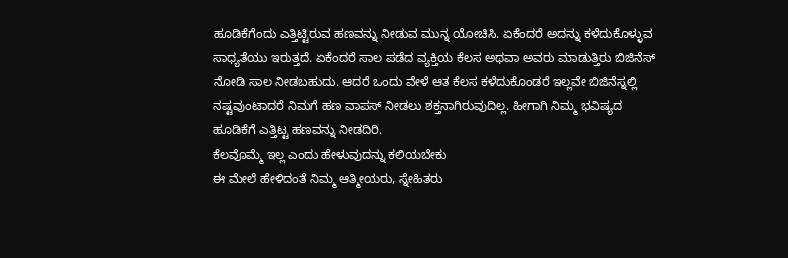ಹೂಡಿಕೆಗೆಂದು ಎತ್ತಿಟ್ಟಿರುವ ಹಣವನ್ನು ನೀಡುವ ಮುನ್ನ ಯೋಚಿಸಿ. ಏಕೆಂದರೆ ಅದನ್ನು ಕಳೆದುಕೊಳ್ಳುವ ಸಾಧ್ಯತೆಯು ಇರುತ್ತದೆ. ಏಕೆಂದರೆ ಸಾಲ ಪಡೆದ ವ್ಯಕ್ತಿಯ ಕೆಲಸ ಅಥವಾ ಅವರು ಮಾಡುತ್ತಿರು ಬಿಜಿನೆಸ್ ನೋಡಿ ಸಾಲ ನೀಡಬಹುದು. ಆದರೆ ಒಂದು ವೇಳೆ ಆತ ಕೆಲಸ ಕಳೆದುಕೊಂಡರೆ ಇಲ್ಲವೇ ಬಿಜಿನೆಸ್ನಲ್ಲಿ ನಷ್ಟವುಂಟಾದರೆ ನಿಮಗೆ ಹಣ ವಾಪಸ್ ನೀಡಲು ಶಕ್ತನಾಗಿರುವುದಿಲ್ಲ. ಹೀಗಾಗಿ ನಿಮ್ಮ ಭವಿಷ್ಯದ ಹೂಡಿಕೆಗೆ ಎತ್ತಿಟ್ಟ ಹಣವನ್ನು ನೀಡದಿರಿ.
ಕೆಲವೊಮ್ಮೆ ಇಲ್ಲ ಎಂದು ಹೇಳುವುದನ್ನು ಕಲಿಯಬೇಕು
ಈ ಮೇಲೆ ಹೇಳಿದಂತೆ ನಿಮ್ಮ ಆತ್ಮೀಯರು, ಸ್ನೇಹಿತರು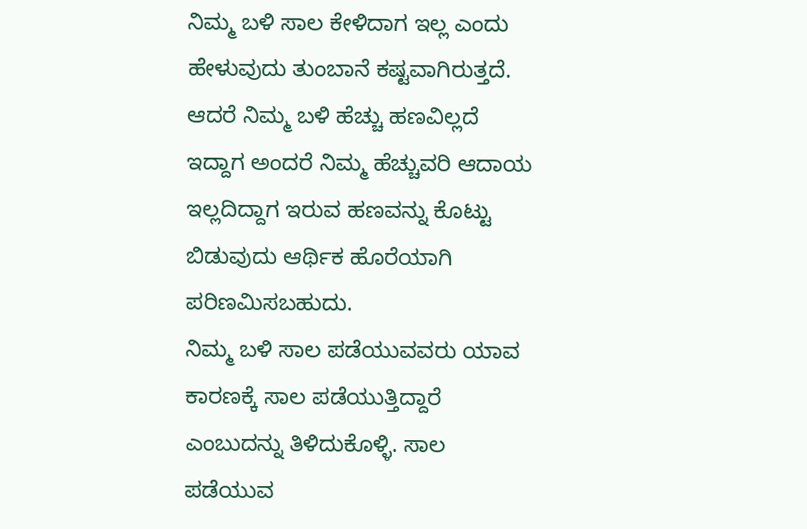ನಿಮ್ಮ ಬಳಿ ಸಾಲ ಕೇಳಿದಾಗ ಇಲ್ಲ ಎಂದು ಹೇಳುವುದು ತುಂಬಾನೆ ಕಷ್ಟವಾಗಿರುತ್ತದೆ. ಆದರೆ ನಿಮ್ಮ ಬಳಿ ಹೆಚ್ಚು ಹಣವಿಲ್ಲದೆ ಇದ್ದಾಗ ಅಂದರೆ ನಿಮ್ಮ ಹೆಚ್ಚುವರಿ ಆದಾಯ ಇಲ್ಲದಿದ್ದಾಗ ಇರುವ ಹಣವನ್ನು ಕೊಟ್ಟು ಬಿಡುವುದು ಆರ್ಥಿಕ ಹೊರೆಯಾಗಿ ಪರಿಣಮಿಸಬಹುದು.
ನಿಮ್ಮ ಬಳಿ ಸಾಲ ಪಡೆಯುವವರು ಯಾವ ಕಾರಣಕ್ಕೆ ಸಾಲ ಪಡೆಯುತ್ತಿದ್ದಾರೆ ಎಂಬುದನ್ನು ತಿಳಿದುಕೊಳ್ಳಿ. ಸಾಲ ಪಡೆಯುವ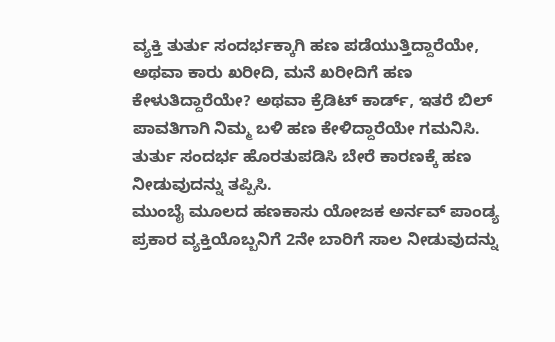ವ್ಯಕ್ತಿ ತುರ್ತು ಸಂದರ್ಭಕ್ಕಾಗಿ ಹಣ ಪಡೆಯುತ್ತಿದ್ದಾರೆಯೇ, ಅಥವಾ ಕಾರು ಖರೀದಿ, ಮನೆ ಖರೀದಿಗೆ ಹಣ ಕೇಳುತಿದ್ದಾರೆಯೇ? ಅಥವಾ ಕ್ರೆಡಿಟ್ ಕಾರ್ಡ್, ಇತರೆ ಬಿಲ್ ಪಾವತಿಗಾಗಿ ನಿಮ್ಮ ಬಳಿ ಹಣ ಕೇಳಿದ್ದಾರೆಯೇ ಗಮನಿಸಿ. ತುರ್ತು ಸಂದರ್ಭ ಹೊರತುಪಡಿಸಿ ಬೇರೆ ಕಾರಣಕ್ಕೆ ಹಣ ನೀಡುವುದನ್ನು ತಪ್ಪಿಸಿ.
ಮುಂಬೈ ಮೂಲದ ಹಣಕಾಸು ಯೋಜಕ ಅರ್ನವ್ ಪಾಂಡ್ಯ ಪ್ರಕಾರ ವ್ಯಕ್ತಿಯೊಬ್ಬನಿಗೆ 2ನೇ ಬಾರಿಗೆ ಸಾಲ ನೀಡುವುದನ್ನು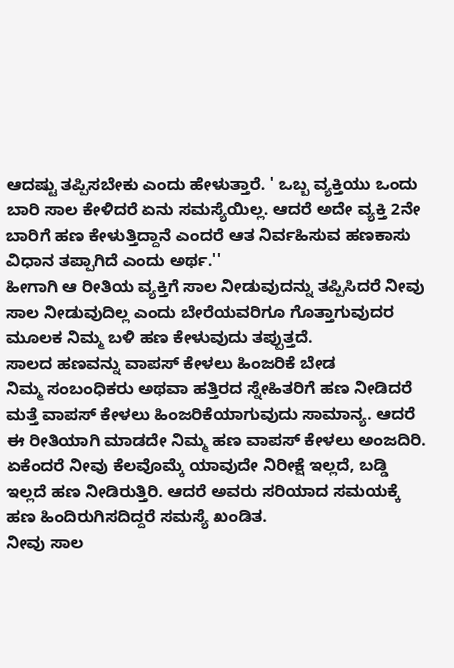ಆದಷ್ಟು ತಪ್ಪಿಸಬೇಕು ಎಂದು ಹೇಳುತ್ತಾರೆ. ' ಒಬ್ಬ ವ್ಯಕ್ತಿಯು ಒಂದು ಬಾರಿ ಸಾಲ ಕೇಳಿದರೆ ಏನು ಸಮಸ್ಯೆಯಿಲ್ಲ. ಆದರೆ ಅದೇ ವ್ಯಕ್ತಿ 2ನೇ ಬಾರಿಗೆ ಹಣ ಕೇಳುತ್ತಿದ್ದಾನೆ ಎಂದರೆ ಆತ ನಿರ್ವಹಿಸುವ ಹಣಕಾಸು ವಿಧಾನ ತಪ್ಪಾಗಿದೆ ಎಂದು ಅರ್ಥ.''
ಹೀಗಾಗಿ ಆ ರೀತಿಯ ವ್ಯಕ್ತಿಗೆ ಸಾಲ ನೀಡುವುದನ್ನು ತಪ್ಪಿಸಿದರೆ ನೀವು ಸಾಲ ನೀಡುವುದಿಲ್ಲ ಎಂದು ಬೇರೆಯವರಿಗೂ ಗೊತ್ತಾಗುವುದರ ಮೂಲಕ ನಿಮ್ಮ ಬಳಿ ಹಣ ಕೇಳುವುದು ತಪ್ಪುತ್ತದೆ.
ಸಾಲದ ಹಣವನ್ನು ವಾಪಸ್ ಕೇಳಲು ಹಿಂಜರಿಕೆ ಬೇಡ
ನಿಮ್ಮ ಸಂಬಂಧಿಕರು ಅಥವಾ ಹತ್ತಿರದ ಸ್ನೇಹಿತರಿಗೆ ಹಣ ನೀಡಿದರೆ ಮತ್ತೆ ವಾಪಸ್ ಕೇಳಲು ಹಿಂಜರಿಕೆಯಾಗುವುದು ಸಾಮಾನ್ಯ. ಆದರೆ ಈ ರೀತಿಯಾಗಿ ಮಾಡದೇ ನಿಮ್ಮ ಹಣ ವಾಪಸ್ ಕೇಳಲು ಅಂಜದಿರಿ. ಏಕೆಂದರೆ ನೀವು ಕೆಲವೊಮ್ಕೆ ಯಾವುದೇ ನಿರೀಕ್ಷೆ ಇಲ್ಲದೆ, ಬಡ್ಡಿ ಇಲ್ಲದೆ ಹಣ ನೀಡಿರುತ್ತಿರಿ. ಆದರೆ ಅವರು ಸರಿಯಾದ ಸಮಯಕ್ಕೆ ಹಣ ಹಿಂದಿರುಗಿಸದಿದ್ದರೆ ಸಮಸ್ಯೆ ಖಂಡಿತ.
ನೀವು ಸಾಲ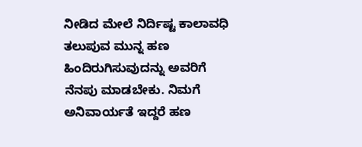ನೀಡಿದ ಮೇಲೆ ನಿರ್ದಿಷ್ಟ ಕಾಲಾವಧಿ ತಲುಪುವ ಮುನ್ನ ಹಣ ಹಿಂದಿರುಗಿಸುವುದನ್ನು ಅವರಿಗೆ ನೆನಪು ಮಾಡಬೇಕು. ನಿಮಗೆ ಅನಿವಾರ್ಯತೆ ಇದ್ದರೆ ಹಣ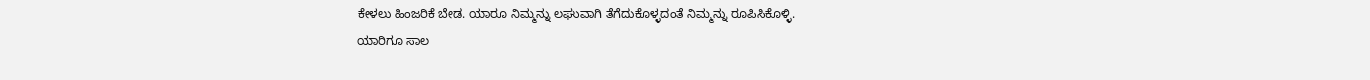ಕೇಳಲು ಹಿಂಜರಿಕೆ ಬೇಡ. ಯಾರೂ ನಿಮ್ಮನ್ನು ಲಘುವಾಗಿ ತೆಗೆದುಕೊಳ್ಳದಂತೆ ನಿಮ್ಮನ್ನು ರೂಪಿಸಿಕೊಳ್ಳಿ.
ಯಾರಿಗೂ ಸಾಲ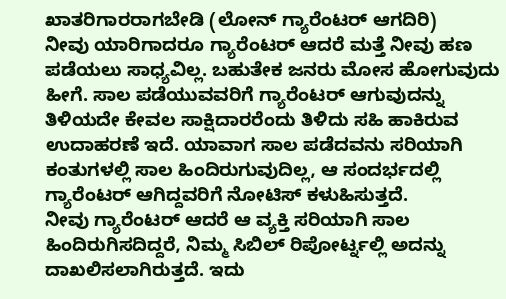ಖಾತರಿಗಾರರಾಗಬೇಡಿ (ಲೋನ್ ಗ್ಯಾರೆಂಟರ್ ಆಗದಿರಿ)
ನೀವು ಯಾರಿಗಾದರೂ ಗ್ಯಾರೆಂಟರ್ ಆದರೆ ಮತ್ತೆ ನೀವು ಹಣ ಪಡೆಯಲು ಸಾಧ್ಯವಿಲ್ಲ. ಬಹುತೇಕ ಜನರು ಮೋಸ ಹೋಗುವುದು ಹೀಗೆ. ಸಾಲ ಪಡೆಯುವವರಿಗೆ ಗ್ಯಾರೆಂಟರ್ ಆಗುವುದನ್ನು ತಿಳಿಯದೇ ಕೇವಲ ಸಾಕ್ಷಿದಾರರೆಂದು ತಿಳಿದು ಸಹಿ ಹಾಕಿರುವ ಉದಾಹರಣೆ ಇದೆ. ಯಾವಾಗ ಸಾಲ ಪಡೆದವನು ಸರಿಯಾಗಿ ಕಂತುಗಳಲ್ಲಿ ಸಾಲ ಹಿಂದಿರುಗುವುದಿಲ್ಲ, ಆ ಸಂದರ್ಭದಲ್ಲಿ ಗ್ಯಾರೆಂಟರ್ ಆಗಿದ್ದವರಿಗೆ ನೋಟಿಸ್ ಕಳುಹಿಸುತ್ತದೆ.
ನೀವು ಗ್ಯಾರೆಂಟರ್ ಆದರೆ ಆ ವ್ಯಕ್ತಿ ಸರಿಯಾಗಿ ಸಾಲ ಹಿಂದಿರುಗಿಸದಿದ್ದರೆ, ನಿಮ್ಮ ಸಿಬಿಲ್ ರಿಪೋರ್ಟ್ನಲ್ಲಿ ಅದನ್ನು ದಾಖಲಿಸಲಾಗಿರುತ್ತದೆ. ಇದು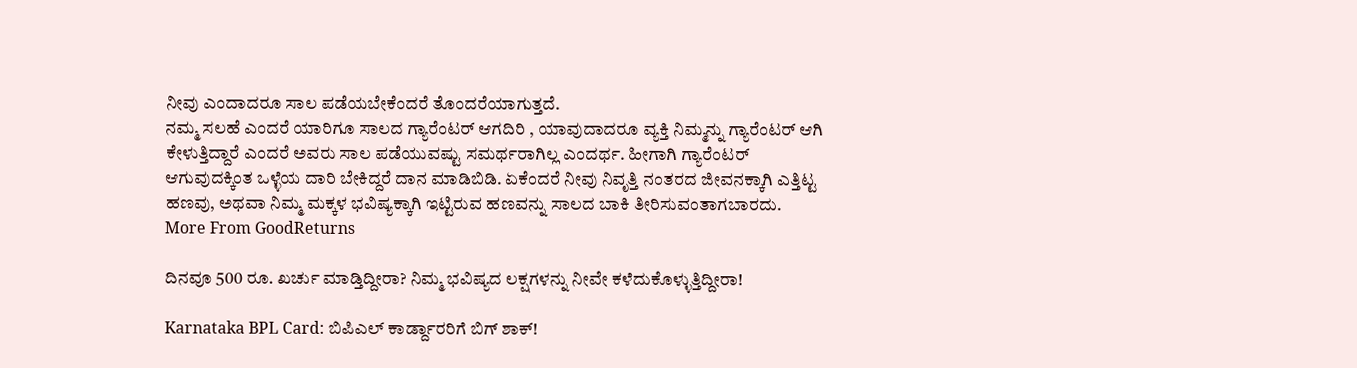ನೀವು ಎಂದಾದರೂ ಸಾಲ ಪಡೆಯಬೇಕೆಂದರೆ ತೊಂದರೆಯಾಗುತ್ತದೆ.
ನಮ್ಮ ಸಲಹೆ ಎಂದರೆ ಯಾರಿಗೂ ಸಾಲದ ಗ್ಯಾರೆಂಟರ್ ಆಗದಿರಿ , ಯಾವುದಾದರೂ ವ್ಯಕ್ತಿ ನಿಮ್ಮನ್ನು ಗ್ಯಾರೆಂಟರ್ ಆಗಿ ಕೇಳುತ್ತಿದ್ದಾರೆ ಎಂದರೆ ಅವರು ಸಾಲ ಪಡೆಯುವಷ್ಟು ಸಮರ್ಥರಾಗಿಲ್ಲ ಎಂದರ್ಥ. ಹೀಗಾಗಿ ಗ್ಯಾರೆಂಟರ್ ಆಗುವುದಕ್ಕಿಂತ ಒಳ್ಳೆಯ ದಾರಿ ಬೇಕಿದ್ದರೆ ದಾನ ಮಾಡಿಬಿಡಿ. ಏಕೆಂದರೆ ನೀವು ನಿವೃತ್ತಿ ನಂತರದ ಜೀವನಕ್ಕಾಗಿ ಎತ್ತಿಟ್ಟ ಹಣವು, ಅಥವಾ ನಿಮ್ಮ ಮಕ್ಕಳ ಭವಿಷ್ಯಕ್ಕಾಗಿ ಇಟ್ಟಿರುವ ಹಣವನ್ನು ಸಾಲದ ಬಾಕಿ ತೀರಿಸುವಂತಾಗಬಾರದು.
More From GoodReturns

ದಿನವೂ 500 ರೂ. ಖರ್ಚು ಮಾಡ್ತಿದ್ದೀರಾ? ನಿಮ್ಮ ಭವಿಷ್ಯದ ಲಕ್ಷಗಳನ್ನು ನೀವೇ ಕಳೆದುಕೊಳ್ಳುತ್ತಿದ್ದೀರಾ!

Karnataka BPL Card: ಬಿಪಿಎಲ್ ಕಾರ್ಡ್ದಾರರಿಗೆ ಬಿಗ್ ಶಾಕ್!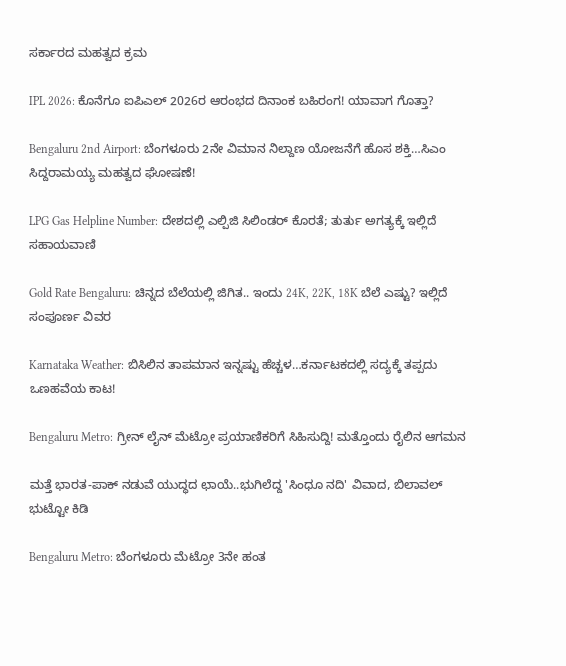ಸರ್ಕಾರದ ಮಹತ್ವದ ಕ್ರಮ

IPL 2026: ಕೊನೆಗೂ ಐಪಿಎಲ್ 2026ರ ಆರಂಭದ ದಿನಾಂಕ ಬಹಿರಂಗ! ಯಾವಾಗ ಗೊತ್ತಾ?

Bengaluru 2nd Airport: ಬೆಂಗಳೂರು 2ನೇ ವಿಮಾನ ನಿಲ್ದಾಣ ಯೋಜನೆಗೆ ಹೊಸ ಶಕ್ತಿ…ಸಿಎಂ ಸಿದ್ದರಾಮಯ್ಯ ಮಹತ್ವದ ಘೋಷಣೆ!

LPG Gas Helpline Number: ದೇಶದಲ್ಲಿ ಎಲ್ಪಿಜಿ ಸಿಲಿಂಡರ್ ಕೊರತೆ; ತುರ್ತು ಅಗತ್ಯಕ್ಕೆ ಇಲ್ಲಿದೆ ಸಹಾಯವಾಣಿ

Gold Rate Bengaluru: ಚಿನ್ನದ ಬೆಲೆಯಲ್ಲಿ ಜಿಗಿತ.. ಇಂದು 24K, 22K, 18K ಬೆಲೆ ಎಷ್ಟು? ಇಲ್ಲಿದೆ ಸಂಪೂರ್ಣ ವಿವರ

Karnataka Weather: ಬಿಸಿಲಿನ ತಾಪಮಾನ ಇನ್ನಷ್ಟು ಹೆಚ್ಚಳ…ಕರ್ನಾಟಕದಲ್ಲಿ ಸದ್ಯಕ್ಕೆ ತಪ್ಪದು ಒಣಹವೆಯ ಕಾಟ!

Bengaluru Metro: ಗ್ರೀನ್ ಲೈನ್ ಮೆಟ್ರೋ ಪ್ರಯಾಣಿಕರಿಗೆ ಸಿಹಿಸುದ್ದಿ! ಮತ್ತೊಂದು ರೈಲಿನ ಆಗಮನ

ಮತ್ತೆ ಭಾರತ-ಪಾಕ್ ನಡುವೆ ಯುದ್ಧದ ಛಾಯೆ..ಭುಗಿಲೆದ್ದ 'ಸಿಂಧೂ ನದಿ' ವಿವಾದ, ಬಿಲಾವಲ್ ಭುಟ್ಟೋ ಕಿಡಿ

Bengaluru Metro: ಬೆಂಗಳೂರು ಮೆಟ್ರೋ 3ನೇ ಹಂತ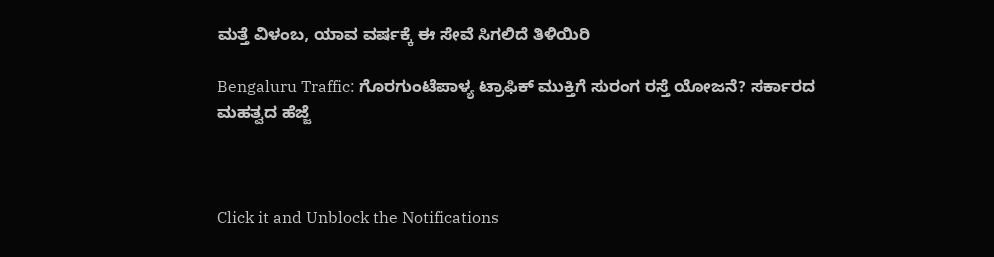ಮತ್ತೆ ವಿಳಂಬ, ಯಾವ ವರ್ಷಕ್ಕೆ ಈ ಸೇವೆ ಸಿಗಲಿದೆ ತಿಳಿಯಿರಿ

Bengaluru Traffic: ಗೊರಗುಂಟೆಪಾಳ್ಯ ಟ್ರಾಫಿಕ್ ಮುಕ್ತಿಗೆ ಸುರಂಗ ರಸ್ತೆ ಯೋಜನೆ? ಸರ್ಕಾರದ ಮಹತ್ವದ ಹೆಜ್ಜೆ



Click it and Unblock the Notifications